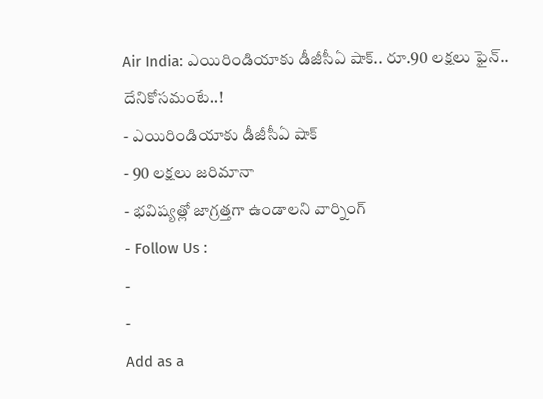Air India: ఎయిరిండియాకు డీజీసీఏ షాక్.. రూ.90 లక్షలు ఫైన్.. దేనికోసమంటే..!
- ఎయిరిండియాకు డీజీసీఏ షాక్
- 90 లక్షలు జరిమానా
- భవిష్యత్లో జాగ్రత్తగా ఉండాలని వార్నింగ్
- Follow Us :
-
-
Add as a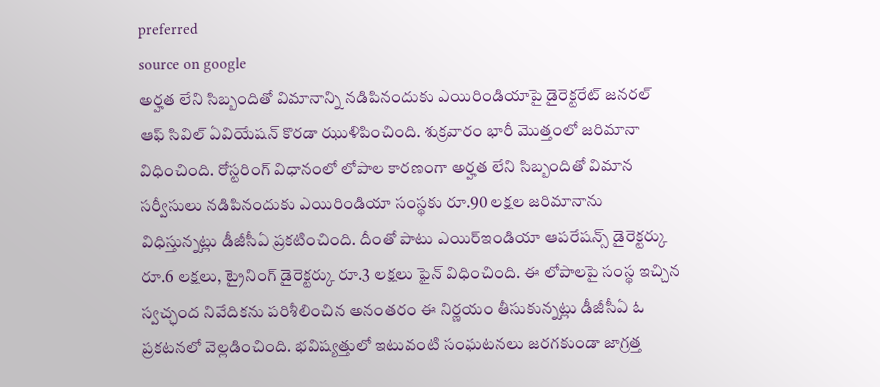preferred
source on google
అర్హత లేని సిబ్బందితో విమానాన్ని నడిపినందుకు ఎయిరిండియాపై డైరెక్టరేట్ జనరల్ ఆఫ్ సివిల్ ఏవియేషన్ కొరడా ఝుళిపించింది. శుక్రవారం భారీ మొత్తంలో జరిమానా విధించింది. రోస్టరింగ్ విధానంలో లోపాల కారణంగా అర్హత లేని సిబ్బందితో విమాన సర్వీసులు నడిపినందుకు ఎయిరిండియా సంస్థకు రూ.90 లక్షల జరిమానాను విధిస్తున్నట్లు డీజీసీఏ ప్రకటించింది. దీంతో పాటు ఎయిర్ఇండియా ఆపరేషన్స్ డైరెక్టర్కు రూ.6 లక్షలు, ట్రైనింగ్ డైరెక్టర్కు రూ.3 లక్షలు ఫైన్ విధించింది. ఈ లోపాలపై సంస్థ ఇచ్చిన స్వచ్ఛంద నివేదికను పరిశీలించిన అనంతరం ఈ నిర్ణయం తీసుకున్నట్లు డీజీసీఏ ఓ ప్రకటనలో వెల్లడించింది. భవిష్యత్తులో ఇటువంటి సంఘటనలు జరగకుండా జాగ్రత్త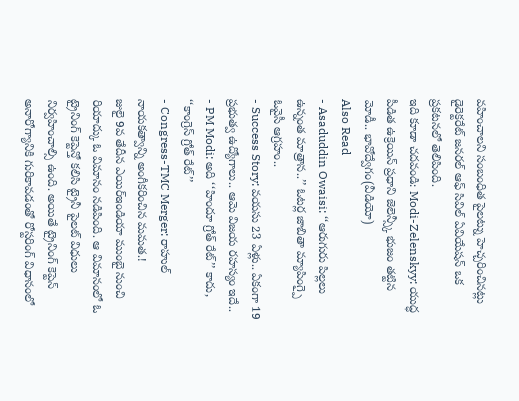వహించాలని సంబంధిత పైలట్ను హెచ్చరించినట్లు డైరెక్టరేట్ జనరల్ ఆఫ్ సివిల్ ఏవియేషన్ ఒక ప్రకటనలో తెలిపింది.
ఇది కూడా చదవండి: Modi-Zelenskyy: యుద్ధ పీడిత ఉక్రెయిన్ ప్రధాని జెలెన్స్కీ భుజం తట్టిన మోడీ.. భావోద్వేగం(వీడియో)
Also Read
- Asaduddin Owaisi: ‘‘ఆరుగురు పిల్లలు ఉన్నంత మాత్రాన..’’ ఓటర్ల జాబితా మ్యాపింగ్పై ఓవైసీ ఆగ్రహం..
- Success Story: వయసు 23 ఏళ్లు.. ఏకంగా 19 ప్రభుత్వ ఉద్యోగాలు.. ఆమె విజయ రహస్యం ఇదే..
- PM Modi: అది ‘‘హిందూ గ్రోత్ రేట్’’ కాదు, ‘‘కాంగ్రెస్ గ్రోత్ రేట్’’
- Congress-TMC Merger: రాహుల్ నాయకత్వాన్ని అంగీకరించిన మమత.!
జులై 9వ తేదీన ఎయిర్ఇండియా ముంబై నుంచి రియాద్కు ఓ విమానం నడిపింది. ఆ విమానంలో ఓ ట్రైనింగ్ కెప్టెన్తో కలిసి ట్రైనీ పైలట్ విధులు నిర్వహించాల్సి ఉంది. అయితే ట్రైనింగ్ కెప్టెన్ అనారోగ్యానికి గురికావడంతో రోస్టరింగ్ విధానంలో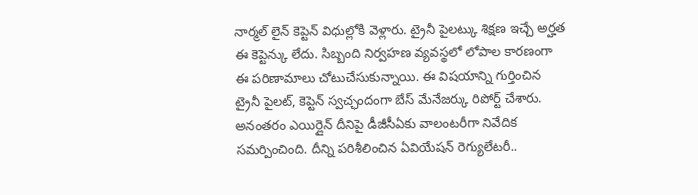నార్మల్ లైన్ కెప్టెన్ విధుల్లోకి వెళ్లారు. ట్రైనీ పైలట్కు శిక్షణ ఇచ్చే అర్హత ఈ కెప్టెన్కు లేదు. సిబ్బంది నిర్వహణ వ్యవస్థలో లోపాల కారణంగా ఈ పరిణామాలు చోటుచేసుకున్నాయి. ఈ విషయాన్ని గుర్తించిన ట్రైనీ పైలట్, కెప్టెన్ స్వచ్ఛందంగా బేస్ మేనేజర్కు రిపోర్ట్ చేశారు. అనంతరం ఎయిర్లైన్ దీనిపై డీజీసీఏకు వాలంటరీగా నివేదిక సమర్పించింది. దీన్ని పరిశీలించిన ఏవియేషన్ రెగ్యులేటరీ..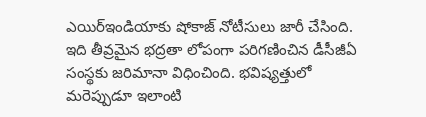ఎయిర్ఇండియాకు షోకాజ్ నోటీసులు జారీ చేసింది. ఇది తీవ్రమైన భద్రతా లోపంగా పరిగణించిన డీసీజీఏ సంస్థకు జరిమానా విధించింది. భవిష్యత్తులో మరెప్పుడూ ఇలాంటి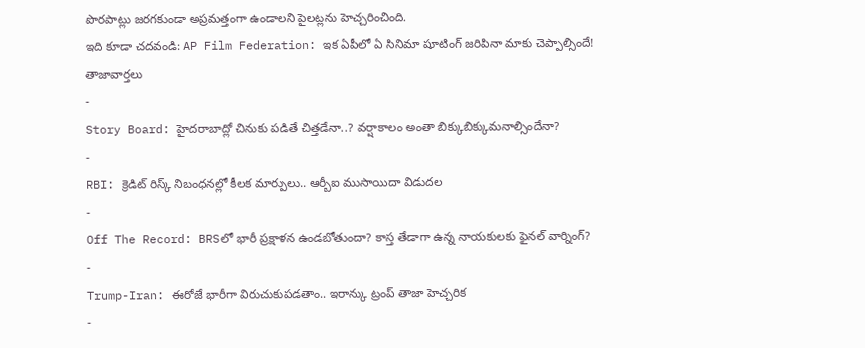పొరపాట్లు జరగకుండా అప్రమత్తంగా ఉండాలని పైలట్లను హెచ్చరించింది.
ఇది కూడా చదవండి: AP Film Federation: ఇక ఏపీలో ఏ సినిమా షూటింగ్ జరిపినా మాకు చెప్పాల్సిందే!
తాజావార్తలు
-
Story Board: హైదరాబాద్లో చినుకు పడితే చిత్తడేనా..? వర్షాకాలం అంతా బిక్కుబిక్కుమనాల్సిందేనా?
-
RBI: క్రెడిట్ రిస్క్ నిబంధనల్లో కీలక మార్పులు.. ఆర్బీఐ ముసాయిదా విడుదల
-
Off The Record: BRSలో భారీ ప్రక్షాళన ఉండబోతుందా? కాస్త తేడాగా ఉన్న నాయకులకు ఫైనల్ వార్నింగ్?
-
Trump-Iran: ఈరోజే భారీగా విరుచుకుపడతాం.. ఇరాన్కు ట్రంప్ తాజా హెచ్చరిక
-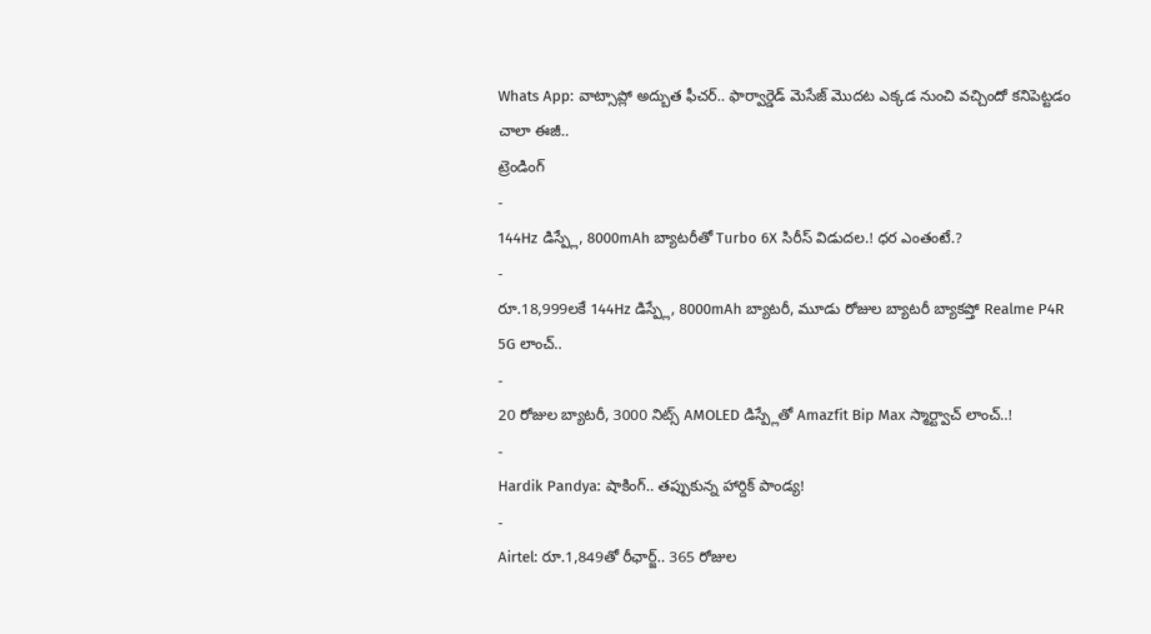Whats App: వాట్సాప్లో అద్బుత ఫీచర్.. ఫార్వార్డెడ్ మెసేజ్ మొదట ఎక్కడ నుంచి వచ్చిందో కనిపెట్టడం చాలా ఈజీ..
ట్రెండింగ్
-
144Hz డిస్ప్లే, 8000mAh బ్యాటరీతో Turbo 6X సిరీస్ విడుదల.! ధర ఎంతంటే.?
-
రూ.18,999లకే 144Hz డిస్ప్లే, 8000mAh బ్యాటరీ, మూడు రోజుల బ్యాటరీ బ్యాకప్తో Realme P4R 5G లాంచ్..
-
20 రోజుల బ్యాటరీ, 3000 నిట్స్ AMOLED డిస్ప్లేతో Amazfit Bip Max స్మార్ట్వాచ్ లాంచ్..!
-
Hardik Pandya: షాకింగ్.. తప్పుకున్న హార్దిక్ పాండ్య!
-
Airtel: రూ.1,849తో రీఛార్జ్.. 365 రోజుల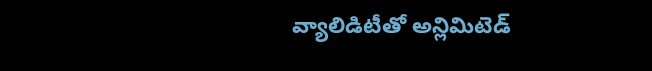వ్యాలిడిటీతో అన్లిమిటెడ్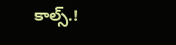కాల్స్.!